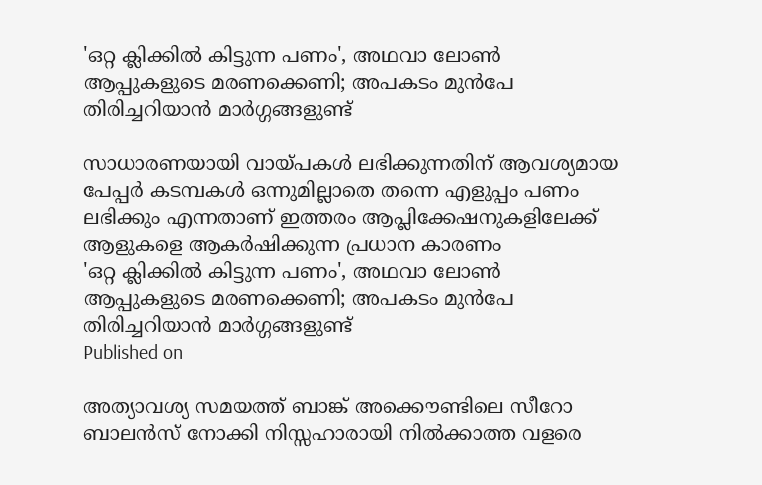'ഒറ്റ ക്ലിക്കില്‍ കിട്ടുന്ന പണം', അഥവാ ലോണ്‍ ആപ്പുകളുടെ മരണക്കെണി; അപകടം മുന്‍പേ തിരിച്ചറിയാന്‍ മാർഗ്ഗങ്ങളുണ്ട്

സാധാരണയായി വായ്പകൾ ലഭിക്കുന്നതിന് ആവശ്യമായ പേപ്പര്‍ കടമ്പകൾ ഒന്നുമില്ലാതെ തന്നെ എളുപ്പം പണം ലഭിക്കും എന്നതാണ് ഇത്തരം ആപ്ലിക്കേഷനുകളിലേക്ക് ആളുകളെ ആകര്‍ഷിക്കുന്ന പ്രധാന കാരണം
'ഒറ്റ ക്ലിക്കില്‍ കിട്ടുന്ന പണം', അഥവാ ലോണ്‍ ആപ്പുകളുടെ മരണക്കെണി; അപകടം മുന്‍പേ തിരിച്ചറിയാന്‍ മാർഗ്ഗങ്ങളുണ്ട്
Published on

അത്യാവശ്യ സമയത്ത് ബാങ്ക് അക്കൌണ്ടിലെ സീറോ ബാലന്‍സ് നോക്കി നിസ്സഹാരായി നില്‍ക്കാത്ത വളരെ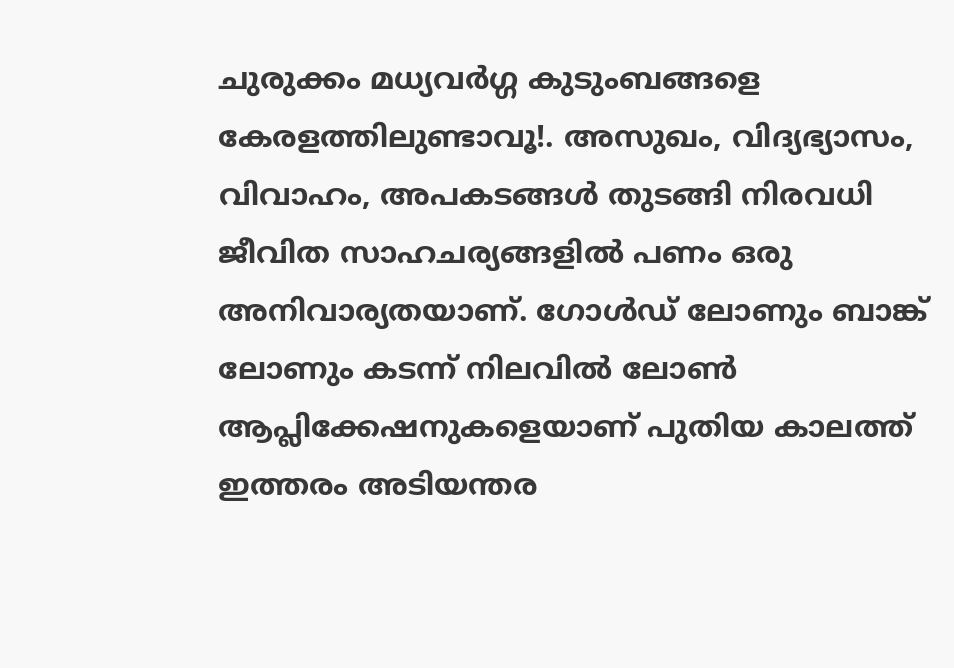ചുരുക്കം മധ്യവർഗ്ഗ കുടുംബങ്ങളെ കേരളത്തിലുണ്ടാവൂ!. അസുഖം, വിദ്യഭ്യാസം, വിവാഹം, അപകടങ്ങള്‍ തുടങ്ങി നിരവധി ജീവിത സാഹചര്യങ്ങളില്‍ പണം ഒരു അനിവാര്യതയാണ്. ഗോള്‍ഡ് ലോണും ബാങ്ക് ലോണും കടന്ന് നിലവില്‍ ലോണ്‍ ആപ്ലിക്കേഷനുകളെയാണ് പുതിയ കാലത്ത് ഇത്തരം അടിയന്തര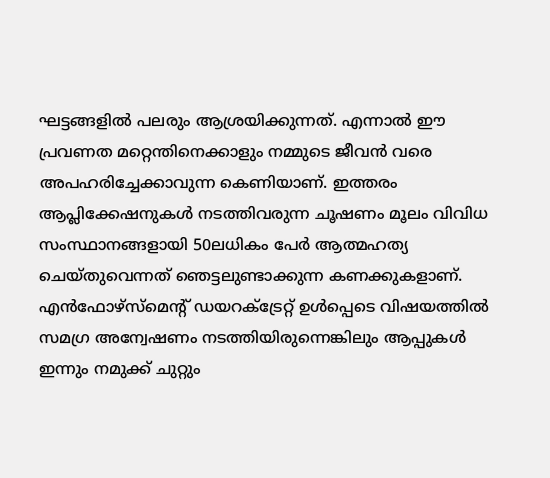ഘട്ടങ്ങളില്‍ പലരും ആശ്രയിക്കുന്നത്. എന്നാല്‍ ഈ പ്രവണത മറ്റെന്തിനെക്കാളും നമ്മുടെ ജീവന്‍ വരെ അപഹരിച്ചേക്കാവുന്ന കെണിയാണ്. ഇത്തരം ആപ്ലിക്കേഷനുകള്‍ നടത്തിവരുന്ന ചൂഷണം മൂലം വിവിധ സംസ്ഥാനങ്ങളായി 50ലധികം പേർ ആത്മഹത്യ ചെയ്തുവെന്നത് ഞെട്ടലുണ്ടാക്കുന്ന കണക്കുകളാണ്. എന്‍ഫോഴ്സ്മെന്‍റ് ഡയറക്ട്രേറ്റ് ഉള്‍പ്പെടെ വിഷയത്തില്‍ സമഗ്ര അന്വേഷണം നടത്തിയിരുന്നെങ്കിലും ആപ്പുകള്‍ ഇന്നും നമുക്ക് ചുറ്റും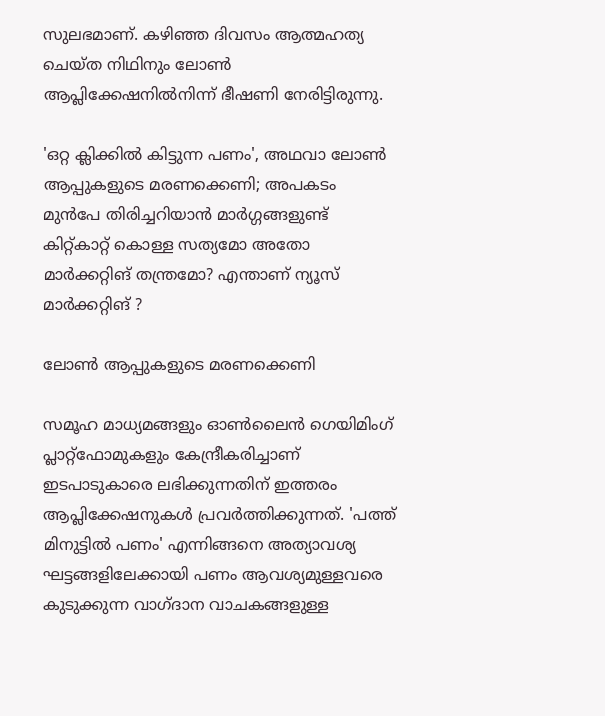സുലഭമാണ്. കഴിഞ്ഞ ദിവസം ആത്മഹത്യ ചെയ്ത നിഥിനും ലോണ്‍ ആപ്ലിക്കേഷനില്‍നിന്ന് ഭീഷണി നേരിട്ടിരുന്നു.

'ഒറ്റ ക്ലിക്കില്‍ കിട്ടുന്ന പണം', അഥവാ ലോണ്‍ ആപ്പുകളുടെ മരണക്കെണി; അപകടം മുന്‍പേ തിരിച്ചറിയാന്‍ മാർഗ്ഗങ്ങളുണ്ട്
കിറ്റ്കാറ്റ് കൊള്ള സത്യമോ അതോ മാർക്കറ്റിങ് തന്ത്രമോ? എന്താണ് ന്യൂസ് മാർക്കറ്റിങ് ?

ലോണ്‍ ആപ്പുകളുടെ മരണക്കെണി

സമൂഹ മാധ്യമങ്ങളും ഓൺലൈൻ ഗെയിമിംഗ് പ്ലാറ്റ്‌ഫോമുകളും കേന്ദ്രീകരിച്ചാണ് ഇടപാടുകാരെ ലഭിക്കുന്നതിന് ഇത്തരം ആപ്ലിക്കേഷനുകള്‍ പ്രവർത്തിക്കുന്നത്. 'പത്ത് മിനുട്ടിൽ പണം' എന്നിങ്ങനെ അത്യാവശ്യ ഘട്ടങ്ങളിലേക്കായി പണം ആവശ്യമുള്ളവരെ കുടുക്കുന്ന വാഗ്ദാന വാചകങ്ങളുള്ള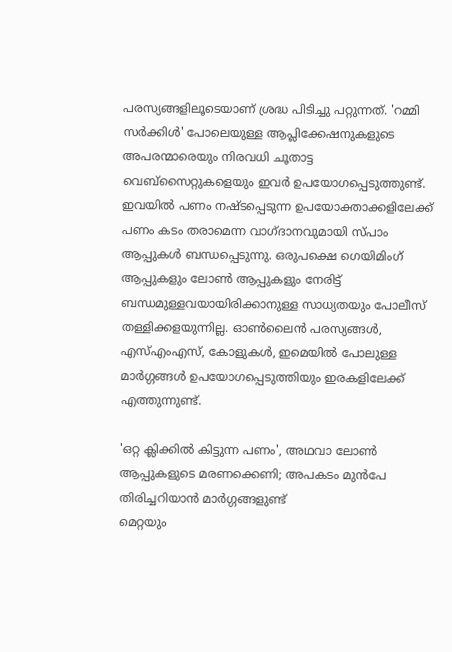പരസ്യങ്ങളിലൂടെയാണ് ശ്രദ്ധ പിടിച്ചു പറ്റുന്നത്. 'റമ്മി സർക്കിള്‍' പോലെയുള്ള ആപ്ലിക്കേഷനുകളുടെ അപരന്മാരെയും നിരവധി ചൂതാട്ട വെബ്‌സൈറ്റുകളെയും ഇവർ ഉപയോഗപ്പെടുത്തുണ്ട്. ഇവയില്‍ പണം നഷ്ടപ്പെടുന്ന ഉപയോക്താക്കളിലേക്ക് പണം കടം തരാമെന്ന വാഗ്ദാനവുമായി സ്പാം ആപ്പുകൾ ബന്ധപ്പെടുന്നു. ഒരുപക്ഷെ ഗെയിമിംഗ് ആപ്പുകളും ലോൺ ആപ്പുകളും നേരിട്ട് ബന്ധമുള്ളവയായിരിക്കാനുള്ള സാധ്യതയും പോലീസ് തള്ളിക്കളയുന്നില്ല. ഓണ്‍ലൈന്‍ പരസ്യങ്ങള്‍, എസ്എംഎസ്, കോളുകൾ, ഇമെയില്‍ പോലുള്ള മാർഗ്ഗങ്ങൾ ഉപയോഗപ്പെടുത്തിയും ഇരകളിലേക്ക് എത്തുന്നുണ്ട്.

'ഒറ്റ ക്ലിക്കില്‍ കിട്ടുന്ന പണം', അഥവാ ലോണ്‍ ആപ്പുകളുടെ മരണക്കെണി; അപകടം മുന്‍പേ തിരിച്ചറിയാന്‍ മാർഗ്ഗങ്ങളുണ്ട്
മെറ്റയും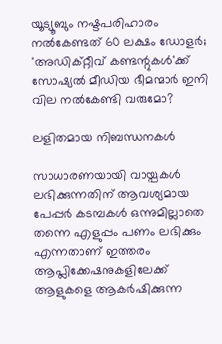യൂട്യൂബും നഷ്ടപരിഹാരം നല്‍കേണ്ടത് 60 ലക്ഷം ഡോളര്‍; 'അഡിക്റ്റീവ് കണ്ടന്റുകള്‍'ക്ക് സോഷ്യല്‍ മീഡിയ ഭീമന്മാര്‍ ഇനി വില നല്‍കേണ്ടി വരുമോ?

ലളിതമായ നിബന്ധനകൾ

സാധാരണയായി വായ്പകൾ ലഭിക്കുന്നതിന് ആവശ്യമായ പേപ്പര്‍ കടമ്പകൾ ഒന്നുമില്ലാതെ തന്നെ എളുപ്പം പണം ലഭിക്കും എന്നതാണ് ഇത്തരം ആപ്ലിക്കേഷനുകളിലേക്ക് ആളുകളെ ആകര്‍ഷിക്കുന്ന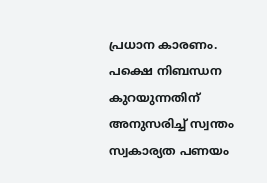പ്രധാന കാരണം. പക്ഷെ നിബന്ധന കുറയുന്നതിന് അനുസരിച്ച് സ്വന്തം സ്വകാര്യത പണയം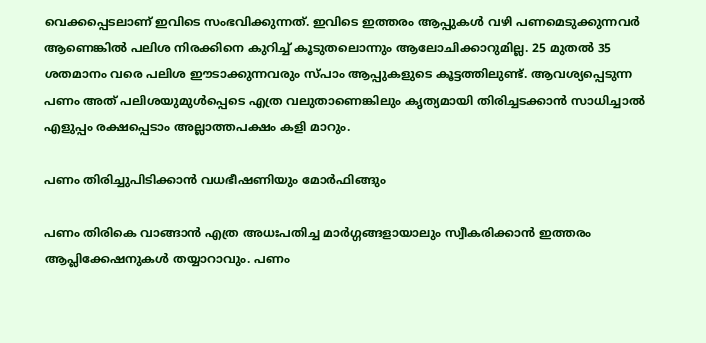വെക്കപ്പെടലാണ് ഇവിടെ സംഭവിക്കുന്നത്. ഇവിടെ ഇത്തരം ആപ്പുകൾ വഴി പണമെടുക്കുന്നവര്‍ ആണെങ്കിൽ പലിശ നിരക്കിനെ കുറിച്ച് കൂടുതലൊന്നും ആലോചിക്കാറുമില്ല. 25 മുതല്‍ 35 ശതമാനം വരെ പലിശ ഈടാക്കുന്നവരും സ്പാം ആപ്പുകളുടെ കൂട്ടത്തിലുണ്ട്. ആവശ്യപ്പെടുന്ന പണം അത് പലിശയുമുൾപ്പെടെ എത്ര വലുതാണെങ്കിലും കൃത്യമായി തിരിച്ചടക്കാൻ സാധിച്ചാല്‍ എളുപ്പം രക്ഷപ്പെടാം അല്ലാത്തപക്ഷം കളി മാറും.

പണം തിരിച്ചുപിടിക്കാൻ വധഭീഷണിയും മോർഫിങ്ങും

പണം തിരികെ വാങ്ങാന്‍ എത്ര അധഃപതിച്ച മാർഗ്ഗങ്ങളായാലും സ്വീകരിക്കാൻ ഇത്തരം ആപ്ലിക്കേഷനുകള്‍ തയ്യാറാവും. പണം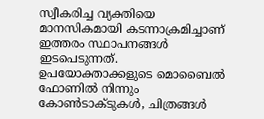സ്വീകരിച്ച വ്യക്തിയെ മാനസികമായി കടന്നാക്രമിച്ചാണ് ഇത്തരം സ്ഥാപനങ്ങള്‍ ഇടപെടുന്നത്. ഉപയോക്താക്കളുടെ മൊബൈല്‍ ഫോണില്‍ നിന്നും കോണ്‍ടാക്ടുകള്‍, ചിത്രങ്ങള്‍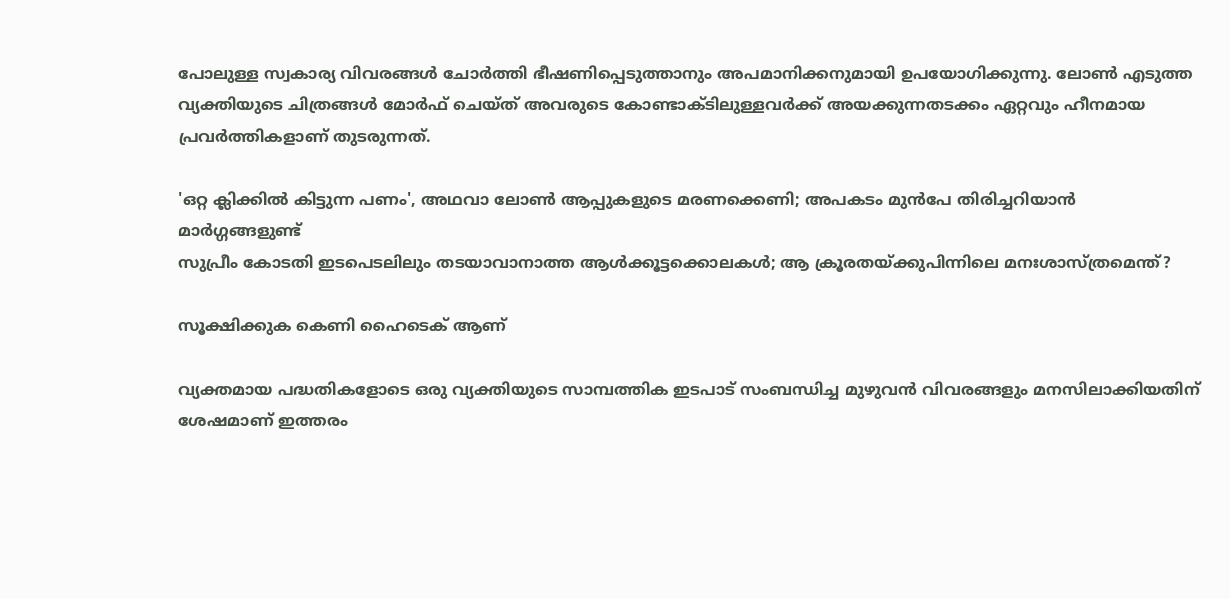പോലുള്ള സ്വകാര്യ വിവരങ്ങള്‍ ചോര്‍ത്തി ഭീഷണിപ്പെടുത്താനും അപമാനിക്കനുമായി ഉപയോഗിക്കുന്നു. ലോൺ എടുത്ത വ്യക്തിയുടെ ചിത്രങ്ങൾ മോർഫ് ചെയ്ത് അവരുടെ കോണ്ടാക്ടിലുള്ളവർക്ക് അയക്കുന്നതടക്കം ഏറ്റവും ഹീനമായ പ്രവർത്തികളാണ് തുടരുന്നത്.

'ഒറ്റ ക്ലിക്കില്‍ കിട്ടുന്ന പണം', അഥവാ ലോണ്‍ ആപ്പുകളുടെ മരണക്കെണി; അപകടം മുന്‍പേ തിരിച്ചറിയാന്‍ മാർഗ്ഗങ്ങളുണ്ട്
സുപ്രീം കോടതി ഇടപെടലിലും തടയാവാനാത്ത ആൾക്കൂട്ടക്കൊലകൾ; ആ ക്രൂരതയ്ക്കുപിന്നിലെ മനഃശാസ്ത്രമെന്ത്?

സൂക്ഷിക്കുക കെണി ഹൈടെക് ആണ്

വ്യക്തമായ പദ്ധതികളോടെ ഒരു വ്യക്തിയുടെ സാമ്പത്തിക ഇടപാട് സംബന്ധിച്ച മുഴുവൻ വിവരങ്ങളും മനസിലാക്കിയതിന് ശേഷമാണ് ഇത്തരം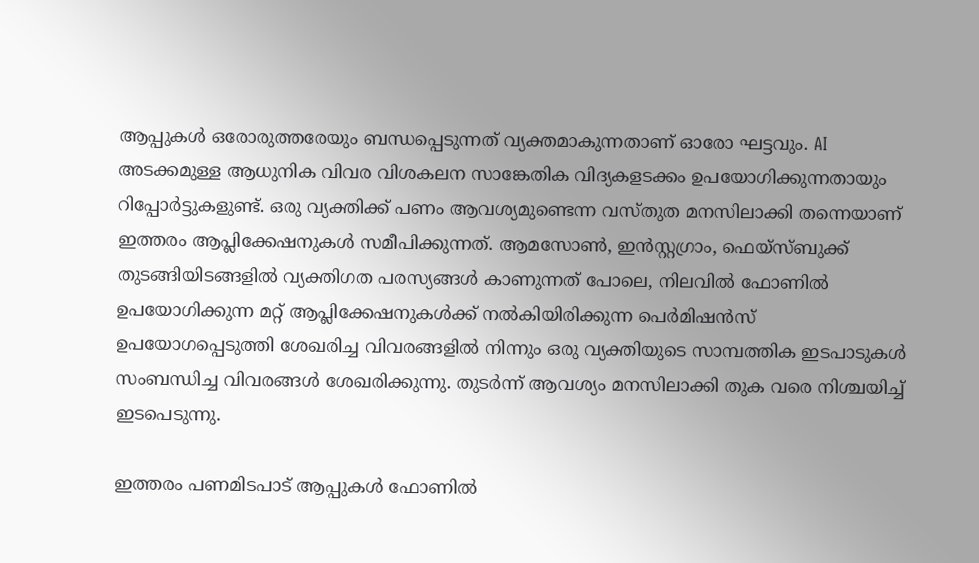ആപ്പുകള്‍ ഒരോരുത്തരേയും ബന്ധപ്പെടുന്നത് വ്യക്തമാകുന്നതാണ് ഓരോ ഘട്ടവും. AI അടക്കമുള്ള ആധുനിക വിവര വിശകലന സാങ്കേതിക വിദ്യകളടക്കം ഉപയോഗിക്കുന്നതായും റിപ്പോർട്ടുകളുണ്ട്. ഒരു വ്യക്തിക്ക് പണം ആവശ്യമുണ്ടെന്ന വസ്തുത മനസിലാക്കി തന്നെയാണ് ഇത്തരം ആപ്ലിക്കേഷനുകള്‍ സമീപിക്കുന്നത്. ആമസോൺ, ഇൻസ്റ്റഗ്രാം, ഫെയ്‌സ്ബുക്ക് തുടങ്ങിയിടങ്ങളിൽ വ്യക്തിഗത പരസ്യങ്ങള്‍ കാണുന്നത് പോലെ, നിലവില്‍ ഫോണില്‍ ഉപയോഗിക്കുന്ന മറ്റ് ആപ്ലിക്കേഷനുകള്‍ക്ക് നൽകിയിരിക്കുന്ന പെർമിഷൻസ് ഉപയോഗപ്പെടുത്തി ശേഖരിച്ച വിവരങ്ങളില്‍ നിന്നും ഒരു വ്യക്തിയുടെ സാമ്പത്തിക ഇടപാടുകള്‍ സംബന്ധിച്ച വിവരങ്ങൾ ശേഖരിക്കുന്നു. തുടർന്ന് ആവശ്യം മനസിലാക്കി തുക വരെ നിശ്ചയിച്ച് ഇടപെടുന്നു.

ഇത്തരം പണമിടപാട് ആപ്പുകള്‍ ഫോണില്‍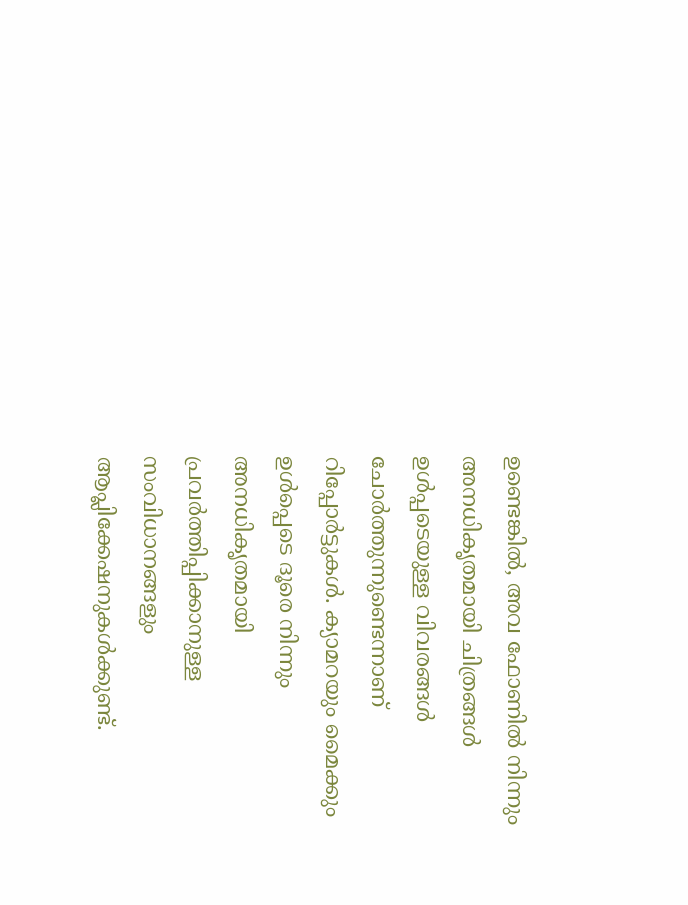ഉണ്ടെങ്കിൽ, അവ ഫോണില്‍ നിന്നും അനധികൃതമായി ചിത്രങ്ങള്‍ ഉള്‍പ്പടെയുള്ള വിവരങ്ങള്‍ ചോര്‍ത്തുന്നുണ്ടെന്നാണ് റിപ്പോര്‍ട്ടുകള്‍. ക്യാമറയും മൈക്കും ഉൾപ്പെടെ ദൂരെ നിന്നും അനധികൃതമായി പ്രവര്‍ത്തിപ്പിക്കാനുള്ള സംവിധാനങ്ങളും ആപ്ലിക്കേഷനുകൾക്കുണ്ട്.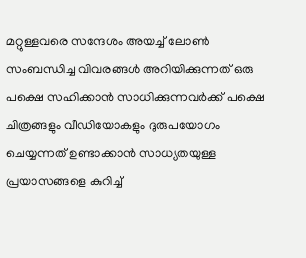മറ്റുള്ളവരെ സന്ദേശം അയച്ച് ലോൺ സംബന്ധിച്ച വിവരങ്ങൾ അറിയിക്കുന്നത് ഒരു പക്ഷെ സഹിക്കാൻ സാധിക്കുന്നവർക്ക് പക്ഷെ ചിത്രങ്ങളും വീഡിയോകളും ദുരുപയോഗം ചെയ്യന്നത് ഉണ്ടാക്കാൻ സാധ്യതയുള്ള പ്രയാസങ്ങളെ കുറിച്ച്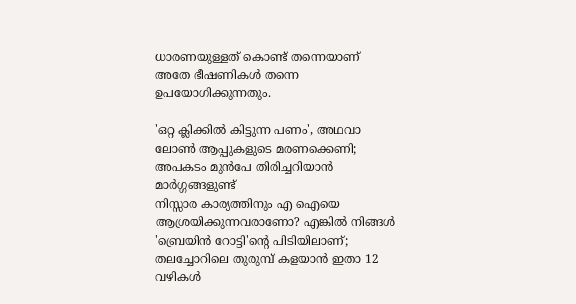ധാരണയുള്ളത് കൊണ്ട് തന്നെയാണ് അതേ ഭീഷണികൾ തന്നെ ഉപയോഗിക്കുന്നതും.

'ഒറ്റ ക്ലിക്കില്‍ കിട്ടുന്ന പണം', അഥവാ ലോണ്‍ ആപ്പുകളുടെ മരണക്കെണി; അപകടം മുന്‍പേ തിരിച്ചറിയാന്‍ മാർഗ്ഗങ്ങളുണ്ട്
നിസ്സാര കാര്യത്തിനും എ ഐയെ ആശ്രയിക്കുന്നവരാണോ? എങ്കിൽ നിങ്ങൾ 'ബ്രെയിൻ റോട്ടി'ന്റെ പിടിയിലാണ്; തലച്ചോറിലെ തുരുമ്പ് കളയാൻ ഇതാ 12 വഴികൾ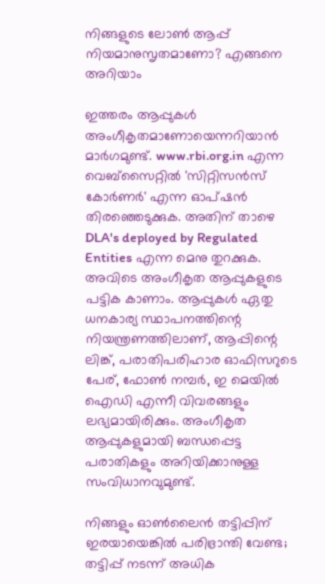നിങ്ങളുടെ ലോൺ ആപ്പ് നിയമാനുസൃതമാണോ? എങ്ങനെ അറിയാം

ഇത്തരം ആപ്പുകള്‍ അംഗീകൃതമാണോയെന്നറിയാൻ മാർഗമുണ്ട്. www.rbi.org.in എന്ന വെബ്‌സൈറ്റില്‍ 'സിറ്റിസന്‍സ് കോര്‍ണര്‍' എന്ന ഓപ്ഷൻ തിരഞ്ഞെടുക്കുക. അതിന് താഴെ DLA's deployed by Regulated Entities എന്ന മെനു തുറക്കുക. അവിടെ അംഗീകൃത ആപ്പുകളുടെ പട്ടിക കാണാം. ആപ്പുകള്‍ ഏതു ധനകാര്യ സ്ഥാപനത്തിന്റെ നിയന്ത്രണത്തിലാണ്, ആപ്പിന്റെ ലിങ്ക്, പരാതിപരിഹാര ഓഫിസറുടെ പേര്, ഫോണ്‍ നമ്പര്‍, ഇ മെയില്‍ ഐഡി എന്നീ വിവരങ്ങളും ലഭ്യമായിരിക്കും. അംഗീകൃത ആപ്പുകളുമായി ബന്ധപ്പെട്ട പരാതികളും അറിയിക്കാനുള്ള സംവിധാനവുമുണ്ട്.

നിങ്ങളും ഓണ്‍ലൈന്‍ തട്ടിപ്പിന് ഇരയായെങ്കില്‍ പരിഭ്രാന്തി വേണ്ട; തട്ടിപ്പ് നടന്ന് അധിക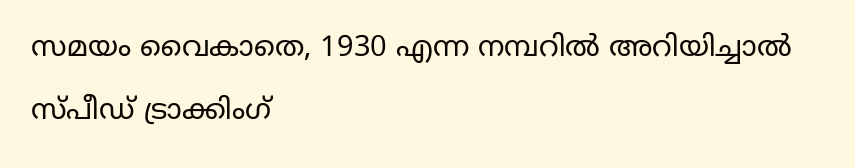സമയം വൈകാതെ, 1930 എന്ന നമ്പറില്‍ അറിയിച്ചാല്‍ സ്പീഡ് ട്രാക്കിംഗ്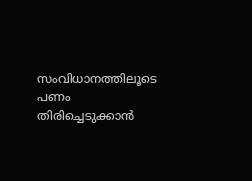സംവിധാനത്തിലൂടെ പണം തിരിച്ചെടുക്കാൻ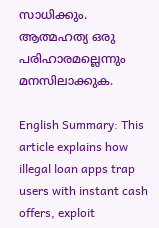സാധിക്കും. ആത്മഹത്യ ഒരു പരിഹാരമല്ലെന്നും മനസിലാക്കുക.

English Summary: This article explains how illegal loan apps trap users with instant cash offers, exploit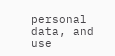personal data, and use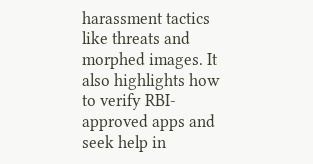harassment tactics like threats and morphed images. It also highlights how to verify RBI-approved apps and seek help in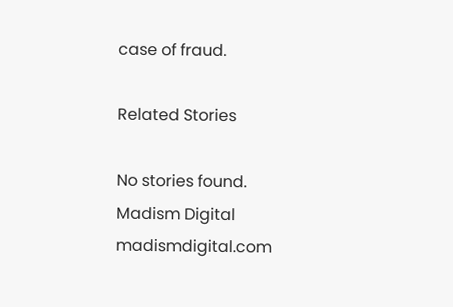case of fraud.

Related Stories

No stories found.
Madism Digital
madismdigital.com